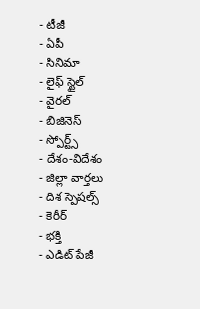- టీజీ
- ఏపీ
- సినిమా
- లైఫ్ స్టైల్
- వైరల్
- బిజినెస్
- స్పోర్ట్స్
- దేశం-విదేశం
- జిల్లా వార్తలు
- దిశ స్పెషల్స్
- కెరీర్
- భక్తి
- ఎడిట్ పేజీ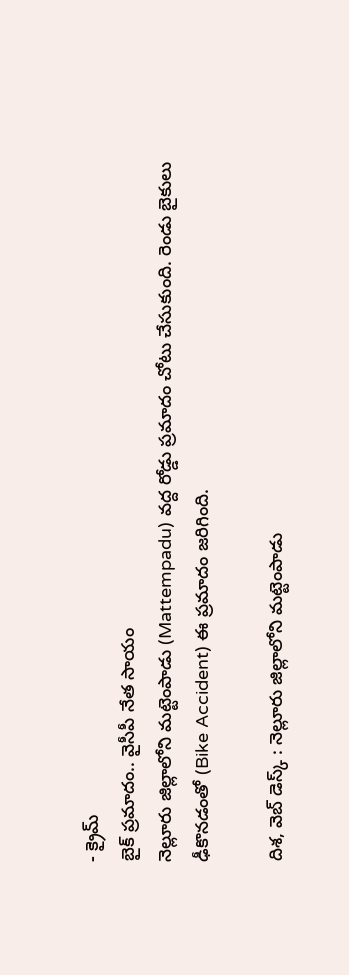- క్రైమ్
బైక్ ప్రమాదం.. వైసీపీ నేత సాయం
నెల్లూరు జిల్లాలోని మట్టెంపాడు (Mattempadu) వద్ద రోడ్డు ప్రమాదం చోటు చేసుకుంది. రెండు బైకులు ఢీకొనడంతో (Bike Accident) ఈ ప్రమాదం జరిగింది.

దిశ, వెబ్ డెస్క్ : నెల్లూరు జిల్లాలోని మట్టెంపాడు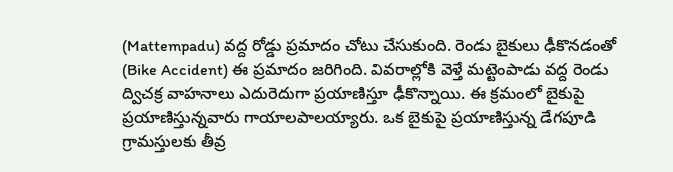(Mattempadu) వద్ద రోడ్డు ప్రమాదం చోటు చేసుకుంది. రెండు బైకులు ఢీకొనడంతో (Bike Accident) ఈ ప్రమాదం జరిగింది. వివరాల్లోకి వెళ్తే మట్టెంపాడు వద్ద రెండు ద్విచక్ర వాహనాలు ఎదురెదుగా ప్రయాణిస్తూ ఢీకొన్నాయి. ఈ క్రమంలో బైకుపై ప్రయాణిస్తున్నవారు గాయాలపాలయ్యారు. ఒక బైకుపై ప్రయాణిస్తున్న డేగపూడి గ్రామస్తులకు తీవ్ర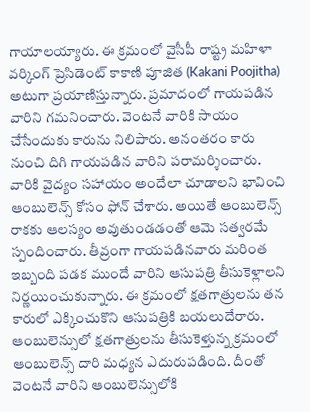గాయాలయ్యారు. ఈ క్రమంలో వైసీపీ రాష్ట్ర మహిళా వర్కింగ్ ప్రెసిడెంట్ కాకాణి పూజిత (Kakani Poojitha) అటుగా ప్రయాణిస్తున్నారు. ప్రమాదంలో గాయపడిన వారిని గమనించారు. వెంటనే వారికి సాయం చేసేందుకు కారును నిలిపారు. అనంతరం కారు నుంచి దిగి గాయపడిన వారిని పరామర్శించారు. వారికి వైద్యం సహాయం అందేలా చూడాలని భావించి ఆంబులెన్స్ కోసం ఫోన్ చేశారు. అయితే ఆంబులెన్స్ రాకకు ఆలస్యం అవుతుండడంతో ఆమె సత్వరమే స్పందించారు. తీవ్రంగా గాయపడినవారు మరింత ఇబ్బంది పడక ముందే వారిని ఆసుపత్రి తీసుకెళ్లాలని నిర్ణయించుకున్నారు. ఈ క్రమంలో క్షతగాత్రులను తన కారులో ఎక్కించుకొని ఆసుపత్రికి బయలుదేరారు. ఆంబులెన్సులో క్షతగాత్రులను తీసుకెళ్తున్న క్రమంలో ఆంబులెన్స్ దారి మధ్యన ఎదురుపడింది. దీంతో వెంటనే వారిని ఆంబులెన్సులోకి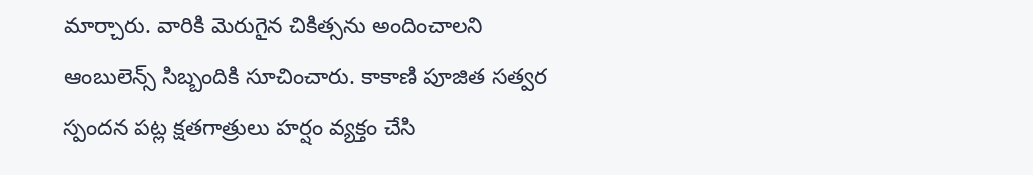మార్చారు. వారికి మెరుగైన చికిత్సను అందించాలని ఆంబులెన్స్ సిబ్బందికి సూచించారు. కాకాణి పూజిత సత్వర స్పందన పట్ల క్షతగాత్రులు హర్షం వ్యక్తం చేసి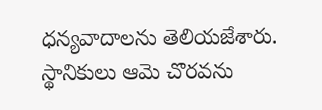ధన్యవాదాలను తెలియజేశారు. స్థానికులు ఆమె చొరవను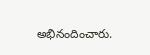అభినందించారు.